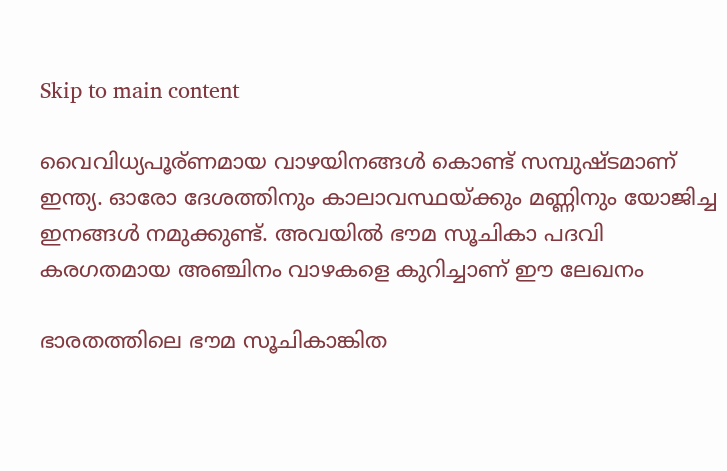Skip to main content

വൈവിധ്യപൂര്ണമായ വാഴയിനങ്ങൾ കൊണ്ട് സമ്പുഷ്ടമാണ് ഇന്ത്യ. ഓരോ ദേശത്തിനും കാലാവസ്ഥയ്ക്കും മണ്ണിനും യോജിച്ച ഇനങ്ങൾ നമുക്കുണ്ട്. അവയിൽ ഭൗമ സൂചികാ പദവി കരഗതമായ അഞ്ചിനം വാഴകളെ കുറിച്ചാണ് ഈ ലേഖനം

ഭാരതത്തിലെ ഭൗമ സൂചികാങ്കിത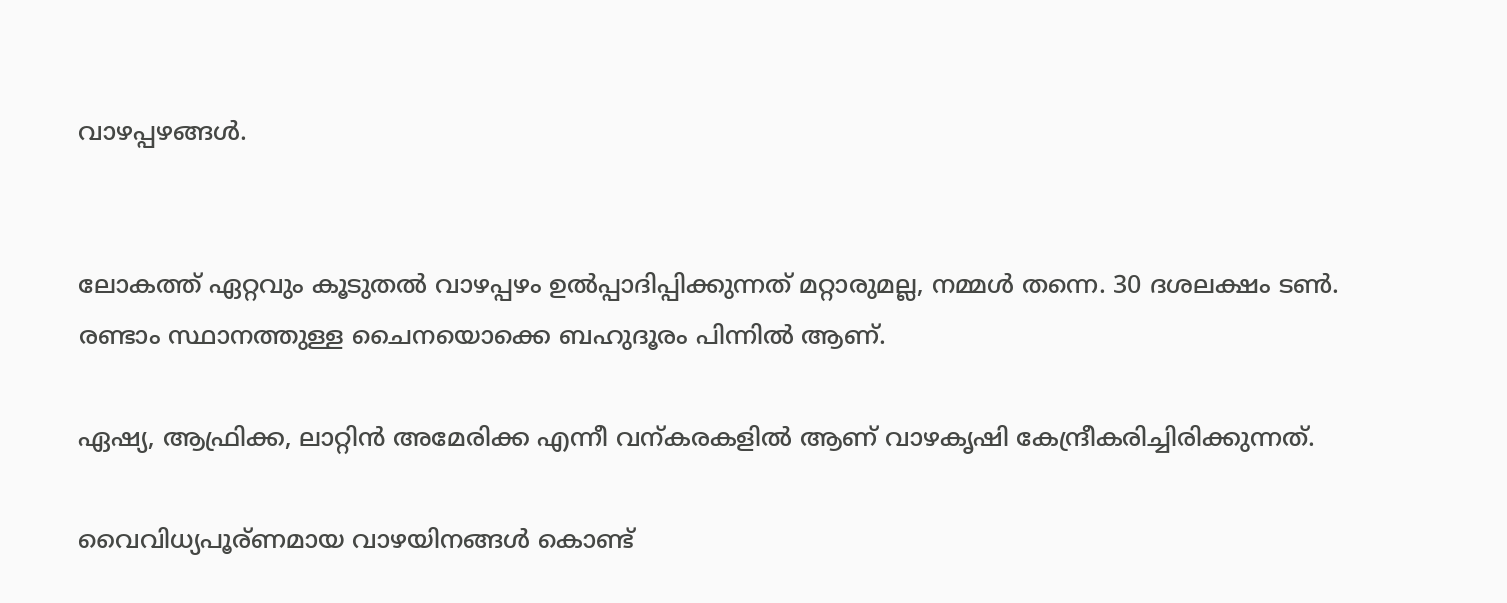വാഴപ്പഴങ്ങൾ.


ലോകത്ത് ഏറ്റവും കൂടുതൽ വാഴപ്പഴം ഉൽപ്പാദിപ്പിക്കുന്നത് മറ്റാരുമല്ല, നമ്മൾ തന്നെ. 30 ദശലക്ഷം ടൺ. രണ്ടാം സ്ഥാനത്തുള്ള ചൈനയൊക്കെ ബഹുദൂരം പിന്നിൽ ആണ്.

ഏഷ്യ, ആഫ്രിക്ക, ലാറ്റിൻ അമേരിക്ക എന്നീ വന്കരകളിൽ ആണ് വാഴകൃഷി കേന്ദ്രീകരിച്ചിരിക്കുന്നത്.

വൈവിധ്യപൂര്ണമായ വാഴയിനങ്ങൾ കൊണ്ട്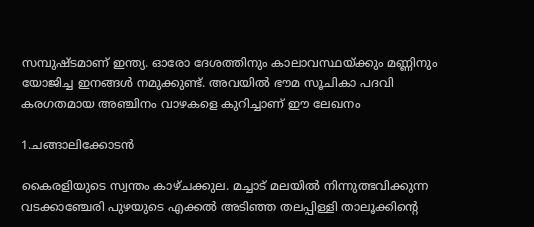സമ്പുഷ്ടമാണ് ഇന്ത്യ. ഓരോ ദേശത്തിനും കാലാവസ്ഥയ്ക്കും മണ്ണിനും യോജിച്ച ഇനങ്ങൾ നമുക്കുണ്ട്. അവയിൽ ഭൗമ സൂചികാ പദവി കരഗതമായ അഞ്ചിനം വാഴകളെ കുറിച്ചാണ് ഈ ലേഖനം

1.ചങ്ങാലിക്കോടൻ

കൈരളിയുടെ സ്വന്തം കാഴ്ചക്കുല. മച്ചാട് മലയിൽ നിന്നുത്ഭവിക്കുന്ന വടക്കാഞ്ചേരി പുഴയുടെ എക്കൽ അടിഞ്ഞ തലപ്പിള്ളി താലൂക്കിന്റെ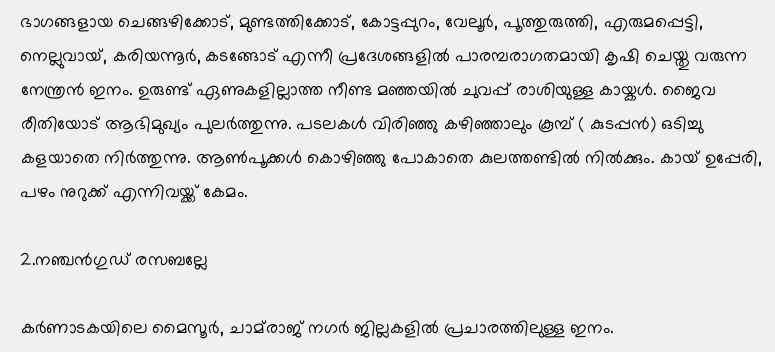ഭാഗങ്ങളായ ചെങ്ങഴിക്കോട്, മുണ്ടത്തിക്കോട്, കോട്ടപ്പുറം, വേലൂർ, പൂത്തുരുത്തി, എരുമപ്പെട്ടി, നെല്ലുവായ്, കരിയന്നൂർ, കടങ്ങോട് എന്നീ പ്രദേശങ്ങളിൽ പാരമ്പരാഗതമായി കൃഷി ചെയ്തു വരുന്ന നേന്ത്രൻ ഇനം. ഉരുണ്ട് ഏണുകളില്ലാത്ത നീണ്ട മഞ്ഞയിൽ ചുവപ്പ് രാശിയുള്ള കായ്കൾ. ജൈവ രീതിയോട് ആഭിമുഖ്യം പുലർത്തുന്നു. പടലകൾ വിരിഞ്ഞു കഴിഞ്ഞാലും കൂമ്പ് ( കുടപ്പൻ) ഒടിച്ചു കളയാതെ നിർത്തുന്നു. ആൺപൂക്കൾ കൊഴിഞ്ഞു പോകാതെ കുലത്തണ്ടിൽ നിൽക്കും. കായ് ഉപ്പേരി, പഴം നുറുക്ക് എന്നിവയ്ക്ക് കേമം.

2.നഞ്ചൻഗുഡ് രസബല്ലേ

കർണാടകയിലെ മൈസൂർ, ചാമ്‌രാജ് നഗർ ജില്ലകളിൽ പ്രചാരത്തിലുള്ള ഇനം.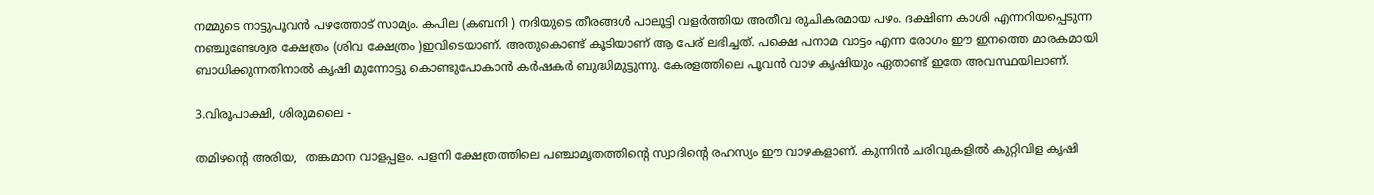നമ്മുടെ നാട്ടുപൂവൻ പഴത്തോട് സാമ്യം. കപില (കബനി ) നദിയുടെ തീരങ്ങൾ പാലൂട്ടി വളർത്തിയ അതീവ രുചികരമായ പഴം. ദക്ഷിണ കാശി എന്നറിയപ്പെടുന്ന നഞ്ചുണ്ടേശ്വര ക്ഷേത്രം (ശിവ ക്ഷേത്രം )ഇവിടെയാണ്. അതുകൊണ്ട് കൂടിയാണ് ആ പേര് ലഭിച്ചത്. പക്ഷെ പനാമ വാട്ടം എന്ന രോഗം ഈ ഇനത്തെ മാരകമായി ബാധിക്കുന്നതിനാൽ കൃഷി മുന്നോട്ടു കൊണ്ടുപോകാൻ കർഷകർ ബുദ്ധിമുട്ടുന്നു. കേരളത്തിലെ പൂവൻ വാഴ കൃഷിയും ഏതാണ്ട് ഇതേ അവസ്ഥയിലാണ്.

3.വിരൂപാക്ഷി, ശിരുമലൈ -

തമിഴന്റെ അരിയ,  തങ്കമാന വാളപ്പളം. പളനി ക്ഷേത്രത്തിലെ പഞ്ചാമൃതത്തിന്റെ സ്വാദിന്റെ രഹസ്യം ഈ വാഴകളാണ്. കുന്നിൻ ചരിവുകളിൽ കുറ്റിവിള കൃഷി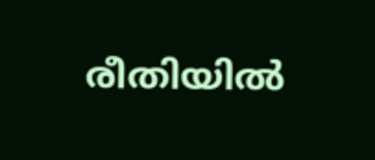രീതിയിൽ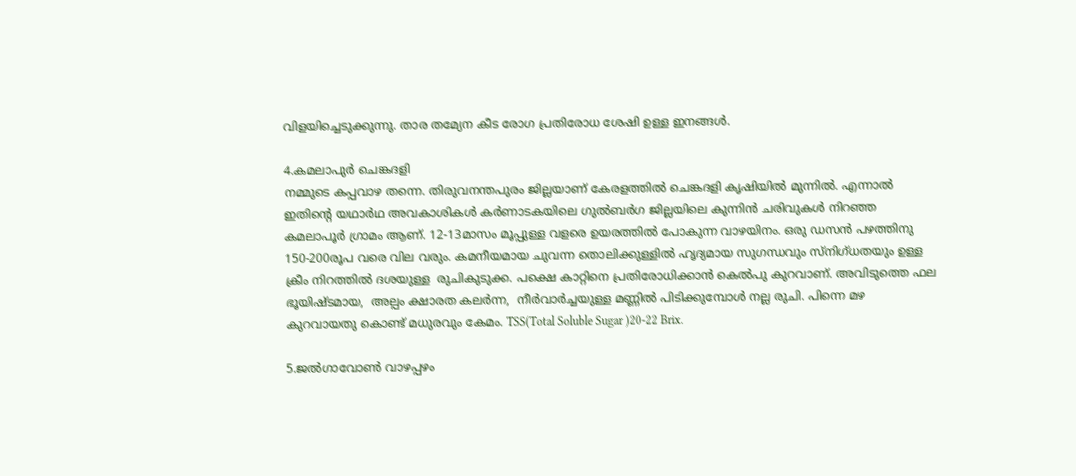വിളയിച്ചെടുക്കുന്നു. താര തമ്യേന കീട രോഗ പ്രതിരോധ ശേഷി ഉള്ള ഇനങ്ങൾ.

4.കമലാപുർ ചെങ്കദളി
നമ്മുടെ കപ്പവാഴ തന്നെ. തിരുവനന്തപുരം ജില്ലയാണ് കേരളത്തിൽ ചെങ്കദളി കൃഷിയിൽ മുന്നിൽ. എന്നാൽ ഇതിന്റെ യഥാർഥ അവകാശികൾ കർണാടകയിലെ ഗുൽബർഗ ജില്ലയിലെ കുന്നിൻ ചരിവുകൾ നിറഞ്ഞ കമലാപൂർ ഗ്രാമം ആണ്. 12-13മാസം മൂപ്പുള്ള വളരെ ഉയരത്തിൽ പോകുന്ന വാഴയിനം. ഒരു ഡസൻ പഴത്തിനു 150-200രൂപ വരെ വില വരും. കമനീയമായ ചുവന്ന തൊലിക്കുള്ളിൽ ഹൃദ്യമായ സുഗന്ധവും സ്നിഗ്ധതയും ഉള്ള ക്രീം നിറത്തിൽ ദശയുള്ള  രുചികുടുക്ക. പക്ഷെ കാറ്റിനെ പ്രതിരോധിക്കാൻ കെൽപു കുറവാണ്‌. അവിടുത്തെ ഫല ഭൂയിഷ്ടമായ,  അല്പം ക്ഷാരത കലർന്ന,  നീർവാർച്ചയുള്ള മണ്ണിൽ പിടിക്കുമ്പോൾ നല്ല രുചി. പിന്നെ മഴ കുറവായതു കൊണ്ട് മധുരവും കേമം. TSS(Total Soluble Sugar )20-22 Brix.

5.ജൽഗാവോൺ വാഴപ്പഴം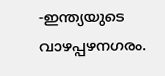-ഇന്ത്യയുടെ വാഴപ്പഴനഗരം.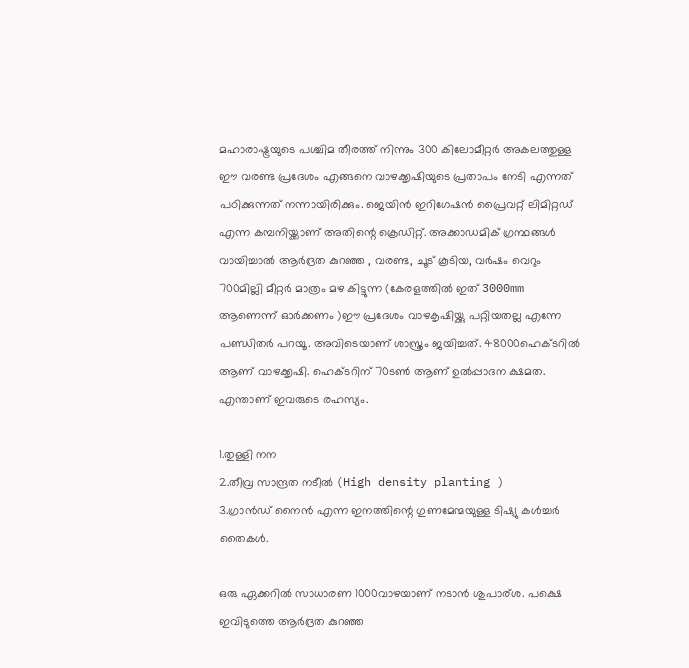മഹാരാഷ്ട്രയുടെ പശ്ചിമ തീരത്ത് നിന്നും 300 കിലോമീറ്റർ അകലത്തുള്ള ഈ വരണ്ട പ്രദേശം എങ്ങനെ വാഴക്കൃഷിയുടെ പ്രതാപം നേടി എന്നത് പഠിക്കുന്നത് നന്നായിരിക്കും. ജെയിൻ ഇറിഗേഷൻ പ്രൈവറ്റ് ലിമിറ്റഡ് എന്ന കമ്പനിയ്ക്കാണ്‌ അതിന്റെ ക്രെഡിറ്റ്‌. അക്കാഡമിക് ഗ്രന്ഥങ്ങൾ വായിച്ചാൽ ആർദ്രത കുറഞ്ഞ , വരണ്ട, ചൂട് കൂടിയ, വർഷം വെറും 700മില്ലി മീറ്റർ മാത്രം മഴ കിട്ടുന്ന (കേരളത്തിൽ ഇത് 3000mm ആണെന്ന് ഓർക്കണം )ഈ പ്രദേശം വാഴകൃഷിയ്ക്കു പറ്റിയതല്ല എന്നേ  പണ്ഡിതർ പറയൂ. അവിടെയാണ് ശാസ്ത്രം ജയിച്ചത്‌. 48000ഹെക്ടറിൽ ആണ് വാഴക്കൃഷി. ഹെക്ടറിന് 70ടൺ ആണ് ഉൽപ്പാദന ക്ഷമത. എന്താണ് ഇവരുടെ രഹസ്യം.

1.തുള്ളി നന
2.തീവ്ര സാന്ദ്രത നടീൽ (High density planting )
3.ഗ്രാൻഡ് നൈൻ എന്ന ഇനത്തിന്റെ ഗുണമേന്മയുള്ള ടിഷ്യു കൾച്ചർ തൈകൾ.

ഒരു ഏക്കറിൽ സാധാരണ 1000വാഴയാണ് നടാൻ ശുപാര്ശ. പക്ഷെ ഇവിടുത്തെ ആർദ്രത കുറഞ്ഞ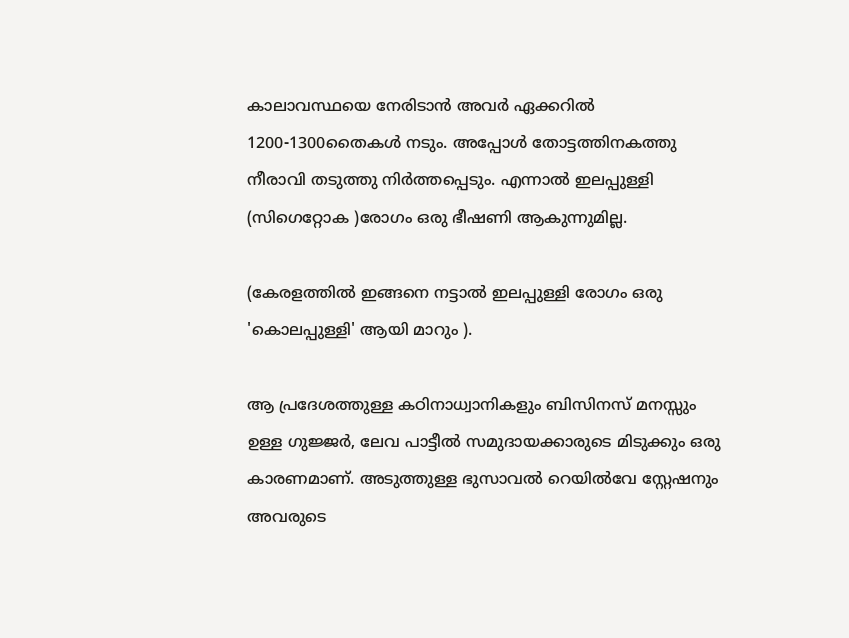കാലാവസ്ഥയെ നേരിടാൻ അവർ ഏക്കറിൽ 1200-1300തൈകൾ നടും. അപ്പോൾ തോട്ടത്തിനകത്തു നീരാവി തടുത്തു നിർത്തപ്പെടും. എന്നാൽ ഇലപ്പുള്ളി (സിഗെറ്റോക )രോഗം ഒരു ഭീഷണി ആകുന്നുമില്ല.

(കേരളത്തിൽ ഇങ്ങനെ നട്ടാൽ ഇലപ്പുള്ളി രോഗം ഒരു 'കൊലപ്പുള്ളി' ആയി മാറും ).

ആ പ്രദേശത്തുള്ള കഠിനാധ്വാനികളും ബിസിനസ് മനസ്സും ഉള്ള ഗുജ്ജർ, ലേവ പാട്ടീൽ സമുദായക്കാരുടെ മിടുക്കും ഒരു കാരണമാണ്. അടുത്തുള്ള ഭുസാവൽ റെയിൽവേ സ്റ്റേഷനും അവരുടെ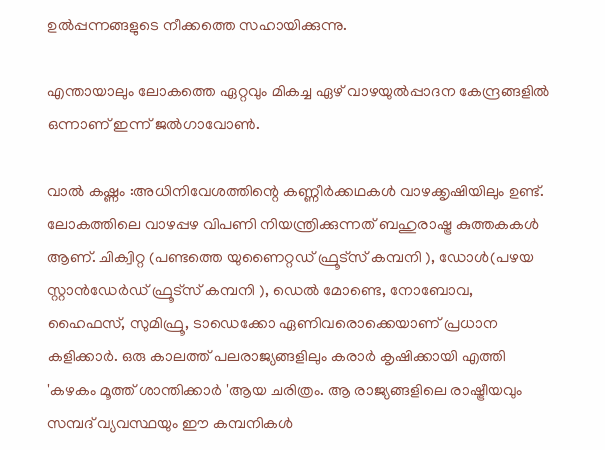ഉൽപ്പന്നങ്ങളുടെ നീക്കത്തെ സഹായിക്കുന്നു.

എന്തായാലും ലോകത്തെ ഏറ്റവും മികച്ച ഏഴ് വാഴയുൽപ്പാദന കേന്ദ്രങ്ങളിൽ ഒന്നാണ് ഇന്ന് ജൽഗാവോൺ.

വാൽ കഷ്ണം :അധിനിവേശത്തിന്റെ കണ്ണീർക്കഥകൾ വാഴക്കൃഷിയിലും ഉണ്ട്. ലോകത്തിലെ വാഴപ്പഴ വിപണി നിയന്ത്രിക്കുന്നത് ബഹുരാഷ്ട്ര കുത്തകകൾ ആണ്. ചിക്വിറ്റ (പണ്ടത്തെ യുണൈറ്റഡ് ഫ്രൂട്സ് കമ്പനി ), ഡോൾ(പഴയ സ്റ്റാൻഡേർഡ് ഫ്രൂട്സ് കമ്പനി ), ഡെൽ മോണ്ടെ, നോബോവ, ഹൈഫസ്, സുമിഫ്രൂ, ടാഡെക്കോ ഏണിവരൊക്കെയാണ് പ്രധാന കളിക്കാർ. ഒരു കാലത്ത് പലരാജ്യങ്ങളിലും കരാർ കൃഷിക്കായി എത്തി 'കഴകം മൂത്ത് ശാന്തിക്കാർ 'ആയ ചരിത്രം. ആ രാജ്യങ്ങളിലെ രാഷ്ട്രീയവും സമ്പദ് വ്യവസ്ഥയും ഈ കമ്പനികൾ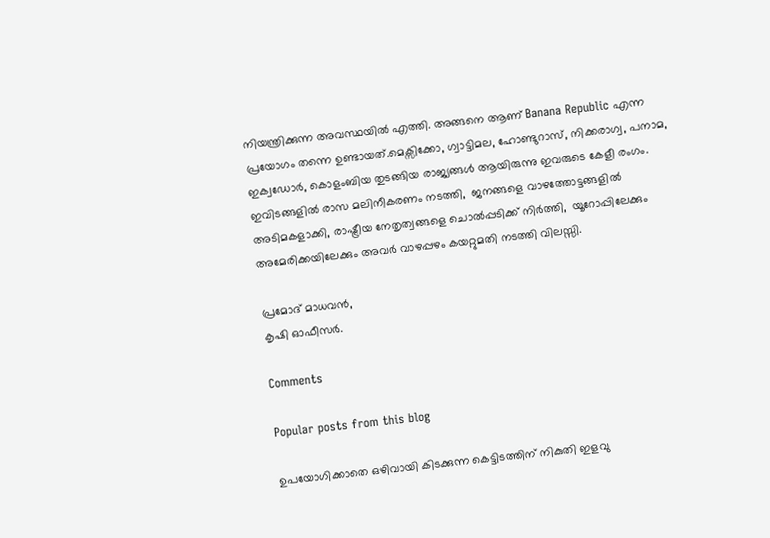നിയന്ത്രിക്കുന്ന അവസ്ഥയിൽ എത്തി. അങ്ങനെ ആണ് Banana Republic എന്ന പ്രയോഗം തന്നെ ഉണ്ടായത്.മെക്സിക്കോ, ഗ്വാട്ടിമല, ഹോണ്ടുറാസ്, നിക്കരാഗ്വ, പനാമ, ഇക്വഡോർ, കൊളംബിയ തുടങ്ങിയ രാജ്യങ്ങൾ ആയിരുന്നു ഇവരുടെ കേളീ രംഗം. ഇവിടങ്ങളിൽ രാസ മലിനീകരണം നടത്തി,  ജനങ്ങളെ വാഴത്തോട്ടങ്ങളിൽ അടിമകളാക്കി, രാഷ്ട്രീയ നേതൃത്വങ്ങളെ ചൊൽപ്പടിക്ക് നിർത്തി,  യൂറോപ്പിലേക്കും അമേരിക്കയിലേക്കും അവർ വാഴപ്പഴം കയറ്റുമതി നടത്തി വിലസ്സി.

പ്രമോദ് മാധവൻ,
കൃഷി ഓഫീസർ.

Comments

Popular posts from this blog

ഉപയോഗിക്കാതെ ഒഴിവായി കിടക്കുന്ന കെട്ടിടത്തിന് നികുതി ഇളവു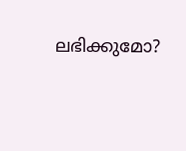ലഭിക്കുമോ?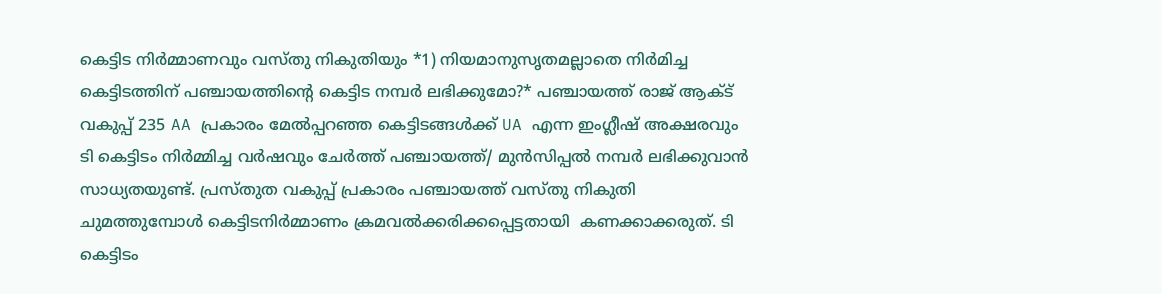കെട്ടിട നിർമ്മാണവും വസ്തു നികുതിയും *1) നിയമാനുസൃതമല്ലാതെ നിർമിച്ച കെട്ടിടത്തിന് പഞ്ചായത്തിന്റെ കെട്ടിട നമ്പർ ലഭിക്കുമോ?* പഞ്ചായത്ത് രാജ് ആക്ട് വകുപ്പ് 235 AA പ്രകാരം മേൽപ്പറഞ്ഞ കെട്ടിടങ്ങൾക്ക് UA എന്ന ഇംഗ്ലീഷ് അക്ഷരവും ടി കെട്ടിടം നിർമ്മിച്ച വർഷവും ചേർത്ത് പഞ്ചായത്ത്‌/ മുൻസിപ്പൽ നമ്പർ ലഭിക്കുവാൻ  സാധ്യതയുണ്ട്. പ്രസ്തുത വകുപ്പ് പ്രകാരം പഞ്ചായത്ത്‌ വസ്തു നികുതി ചുമത്തുമ്പോൾ കെട്ടിടനിർമ്മാണം ക്രമവൽക്കരിക്കപ്പെട്ടതായി  കണക്കാക്കരുത്. ടി കെട്ടിടം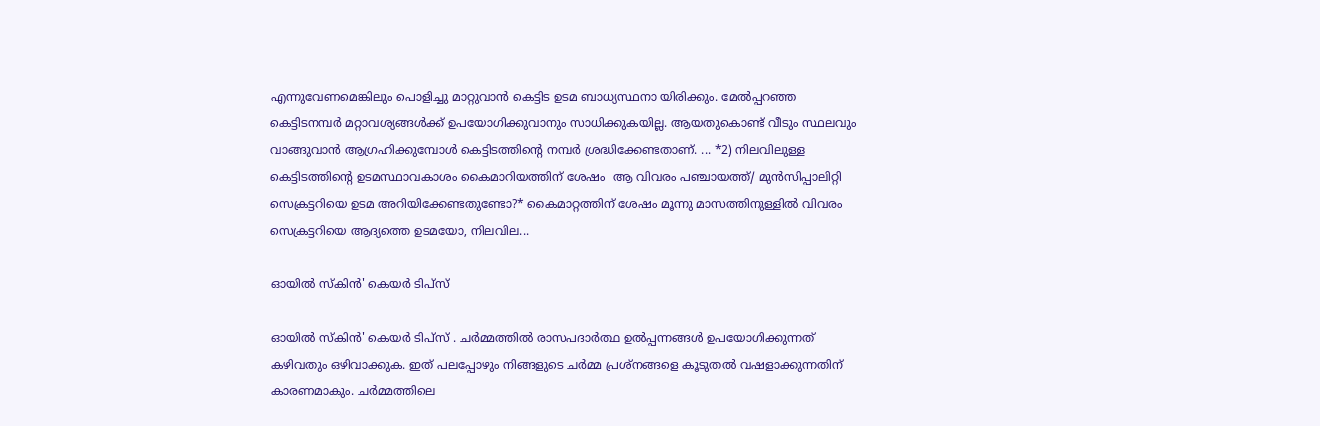എന്നുവേണമെങ്കിലും പൊളിച്ചു മാറ്റുവാൻ കെട്ടിട ഉടമ ബാധ്യസ്ഥനാ യിരിക്കും. മേൽപ്പറഞ്ഞ കെട്ടിടനമ്പർ മറ്റാവശ്യങ്ങൾക്ക് ഉപയോഗിക്കുവാനും സാധിക്കുകയില്ല. ആയതുകൊണ്ട് വീടും സ്ഥലവും വാങ്ങുവാൻ ആഗ്രഹിക്കുമ്പോൾ കെട്ടിടത്തിന്റെ നമ്പർ ശ്രദ്ധിക്കേണ്ടതാണ്. ... *2) നിലവിലുള്ള കെട്ടിടത്തിന്റെ ഉടമസ്ഥാവകാശം കൈമാറിയത്തിന് ശേഷം  ആ വിവരം പഞ്ചായത്ത്/ മുൻസിപ്പാലിറ്റി  സെക്രട്ടറിയെ ഉടമ അറിയിക്കേണ്ടതുണ്ടോ?* കൈമാറ്റത്തിന് ശേഷം മൂന്നു മാസത്തിനുള്ളിൽ വിവരം സെക്രട്ടറിയെ ആദ്യത്തെ ഉടമയോ, നിലവില...

ഓയിൽ സ്കിൻ' കെയർ ടിപ്സ്

ഓയിൽ സ്കിൻ' കെയർ ടിപ്സ് . ചർമ്മത്തിൽ രാസപദാർത്ഥ ഉൽപ്പന്നങ്ങൾ ഉപയോഗിക്കുന്നത് കഴിവതും ഒഴിവാക്കുക. ഇത് പലപ്പോഴും നിങ്ങളുടെ ചർമ്മ പ്രശ്‌നങ്ങളെ കൂടുതൽ വഷളാക്കുന്നതിന് കാരണമാകും. ചർമ്മത്തിലെ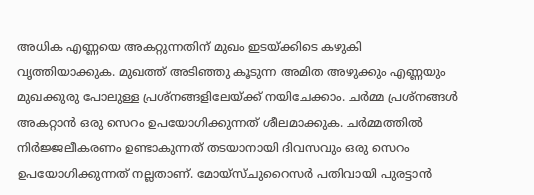അധിക എണ്ണയെ അകറ്റുന്നതിന് മുഖം ഇടയ്ക്കിടെ കഴുകി വൃത്തിയാക്കുക. മുഖത്ത് അടിഞ്ഞു കൂടുന്ന അമിത അഴുക്കും എണ്ണയും മുഖക്കുരു പോലുള്ള പ്രശ്നങ്ങളിലേയ്ക്ക് നയിചേക്കാം. ചർമ്മ പ്രശ്നങ്ങൾ അകറ്റാൻ ഒരു സെറം ഉപയോഗിക്കുന്നത് ശീലമാക്കുക. ചർമ്മത്തിൽ നിർജ്ജലീകരണം ഉണ്ടാകുന്നത് തടയാനായി ദിവസവും ഒരു സെറം ഉപയോഗിക്കുന്നത് നല്ലതാണ്. മോയ്‌സ്ചുറൈസർ പതിവായി പുരട്ടാൻ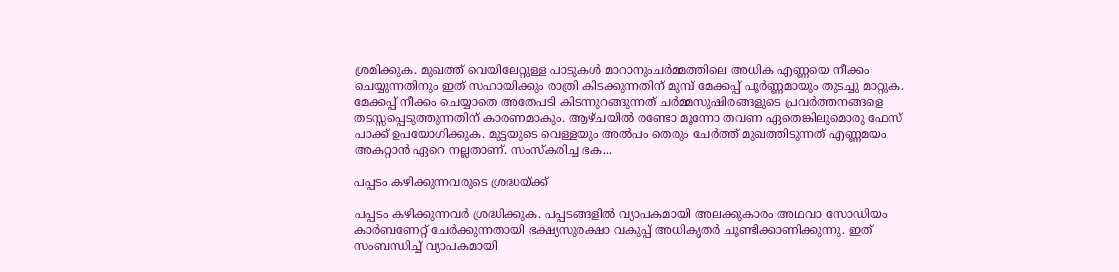ശ്രമിക്കുക. മുഖത്ത് വെയിലേറ്റുള്ള പാടുകൾ മാറാനുംചർമ്മത്തിലെ അധിക എണ്ണയെ നീക്കം ചെയ്യുന്നതിനും ഇത് സഹായിക്കും രാത്രി കിടക്കുന്നതിന് മുമ്പ് മേക്കപ്പ് പൂർണ്ണമായും തുടച്ചു മാറ്റുക. മേക്കപ്പ് നീക്കം ചെയ്യാതെ അതേപടി കിടന്നുറങ്ങുന്നത് ചർമ്മസുഷിരങ്ങളുടെ പ്രവർത്തനങ്ങളെ തടസ്സപ്പെടുത്തുന്നതിന് കാരണമാകും. ആഴ്ചയിൽ രണ്ടോ മൂന്നോ തവണ ഏതെങ്കിലുമൊരു ഫേസ് പാക്ക് ഉപയോഗിക്കുക. മുട്ടയുടെ വെള്ളയും അൽപം തെരും ചേർത്ത് മുഖത്തിടുന്നത് എണ്ണമയം അകറ്റാൻ ഏറെ നല്ലതാണ്. സംസ്കരിച്ച ഭക...

പപ്പടം കഴിക്കുന്നവരുടെ ശ്രദ്ധയ്ക്ക്

പപ്പടം കഴിക്കുന്നവര്‍ ശ്രദ്ധിക്കുക. പപ്പടങ്ങളില്‍ വ്യാപകമായി അലക്കുകാരം അഥവാ സോഡിയം കാര്‍ബണേറ്റ് ചേര്‍ക്കുന്നതായി ഭക്ഷ്യസുരക്ഷാ വകുപ്പ് അധികൃതര്‍ ചൂണ്ടിക്കാണിക്കുന്നു. ഇത് സംബന്ധിച്ച്‌ വ്യാപകമായി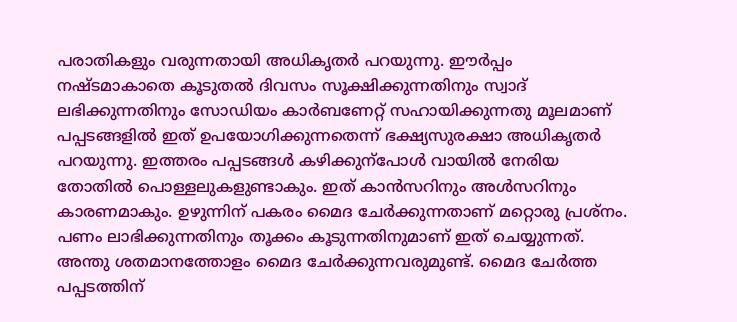പരാതികളും വരുന്നതായി അധികൃതര്‍ പറയുന്നു. ഈര്‍പ്പം നഷ്ടമാകാതെ കൂടുതല്‍ ദിവസം സൂക്ഷിക്കുന്നതിനും സ്വാദ് ലഭിക്കുന്നതിനും സോഡിയം കാര്‍ബണേറ്റ് സഹായിക്കുന്നതു മൂലമാണ് പപ്പടങ്ങളില്‍ ഇത് ഉപയോഗിക്കുന്നതെന്ന് ഭക്ഷ്യസുരക്ഷാ അധികൃതര്‍ പറയുന്നു. ഇത്തരം പപ്പടങ്ങള്‍ കഴിക്കുന്‌പോള്‍ വായില്‍ നേരിയ തോതില്‍ പൊള്ളലുകളുണ്ടാകും. ഇത് കാന്‍സറിനും അള്‍സറിനും കാരണമാകും. ഉഴുന്നിന് പകരം മൈദ ചേര്‍ക്കുന്നതാണ് മറ്റൊരു പ്രശ്‌നം. പണം ലാഭിക്കുന്നതിനും തൂക്കം കൂടുന്നതിനുമാണ് ഇത് ചെയ്യുന്നത്. അന്തു ശതമാനത്തോളം മൈദ ചേര്‍ക്കുന്നവരുമുണ്ട്. മൈദ ചേര്‍ത്ത പപ്പടത്തിന്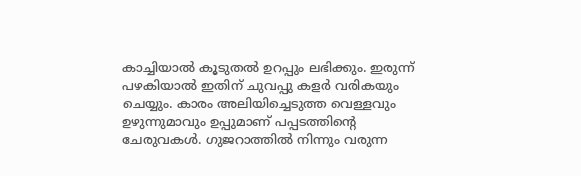കാച്ചിയാല്‍ കൂടുതല്‍ ഉറപ്പും ലഭിക്കും. ഇരുന്ന് പഴകിയാല്‍ ഇതിന് ചുവപ്പു കളര്‍ വരികയും ചെയ്യും. കാരം അലിയിച്ചെടുത്ത വെള്ളവും ഉഴുന്നുമാവും ഉപ്പുമാണ് പപ്പടത്തിന്റെ ചേരുവകള്‍. ഗുജറാത്തില്‍ നിന്നും വരുന്ന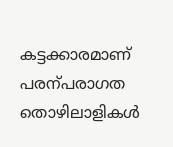കട്ടക്കാരമാണ് പരന്പരാഗത തൊഴിലാളികള്‍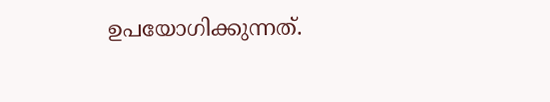ഉപയോഗിക്കുന്നത്.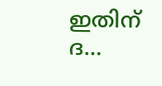ഇതിന് ദ...